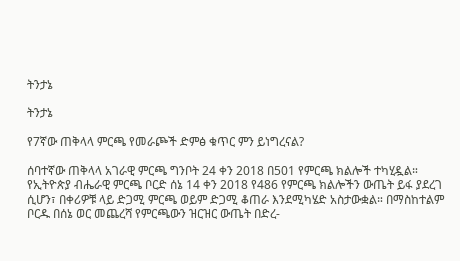ትንታኔ

ትንታኔ

የ7ኛው ጠቅላላ ምርጫ የመራጮች ድምፅ ቁጥር ምን ይነግረናል?

ሰባተኛው ጠቅላላ አገራዊ ምርጫ ግንቦት 24 ቀን 2018 በ501 የምርጫ ክልሎች ተካሂዷል። የኢትዮጵያ ብሔራዊ ምርጫ ቦርድ ሰኔ 14 ቀን 2018 የ486 የምርጫ ክልሎችን ውጤት ይፋ ያደረገ ሲሆን፣ በቀሪዎቹ ላይ ድጋሚ ምርጫ ወይም ድጋሚ ቆጠራ እንደሚካሄድ አስታውቋል። በማስከተልም ቦርዱ በሰኔ ወር መጨረሻ የምርጫውን ዝርዝር ውጤት በድረ-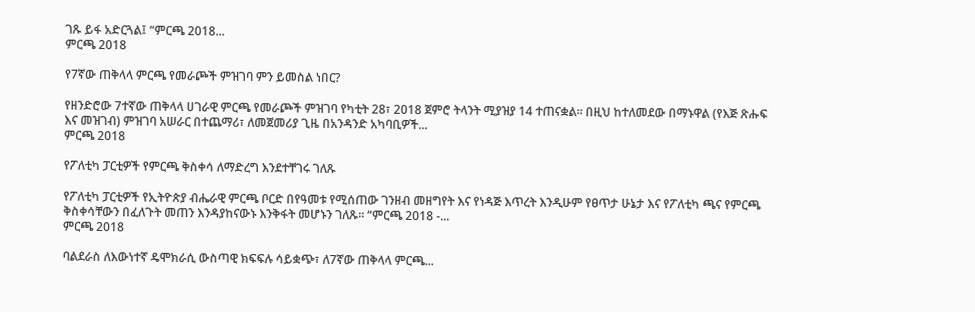ገጹ ይፋ አድርጓል፤ “ምርጫ 2018...
ምርጫ 2018

የ7ኛው ጠቅላላ ምርጫ የመራጮች ምዝገባ ምን ይመስል ነበር?

የዘንድሮው 7ተኛው ጠቅላላ ሀገራዊ ምርጫ የመራጮች ምዝገባ የካቲት 28፣ 2018 ጀምሮ ትላንት ሚያዝያ 14 ተጠናቋል። በዚህ ከተለመደው በማኑዋል (የእጅ ጽሑፍ እና መዝገብ) ምዝገባ አሠራር በተጨማሪ፣ ለመጀመሪያ ጊዜ በአንዳንድ አካባቢዎች...
ምርጫ 2018

የፖለቲካ ፓርቲዎች የምርጫ ቅስቀሳ ለማድረግ እንደተቸገሩ ገለጹ

የፖለቲካ ፓርቲዎች የኢትዮጵያ ብሔራዊ ምርጫ ቦርድ በየዓመቱ የሚሰጠው ገንዘብ መዘግየት እና የነዳጅ እጥረት እንዲሁም የፀጥታ ሁኔታ እና የፖለቲካ ጫና የምርጫ ቅስቀሳቸውን በፈለጉት መጠን እንዳያከናውኑ እንቅፋት መሆኑን ገለጹ። “ምርጫ 2018 -...
ምርጫ 2018

ባልደራስ ለእውነተኛ ዴሞክራሲ ውስጣዊ ክፍፍሉ ሳይቋጭ፣ ለ7ኛው ጠቅላላ ምርጫ...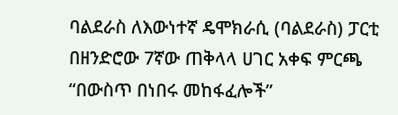ባልደራስ ለእውነተኛ ዴሞክራሲ (ባልደራስ) ፓርቲ በዘንድሮው 7ኛው ጠቅላላ ሀገር አቀፍ ምርጫ “በውስጥ በነበሩ መከፋፈሎች”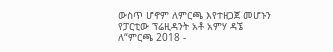ውስጥ ሆኖም ለምርጫ እየተዘጋጀ መሆኑን የፓርቲው ፕሬዚዳንት አቶ አምሃ ዳኜ ለ“ምርጫ 2018 -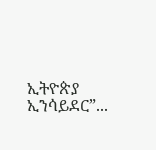ኢትዮጵያ ኢንሳይደር”...